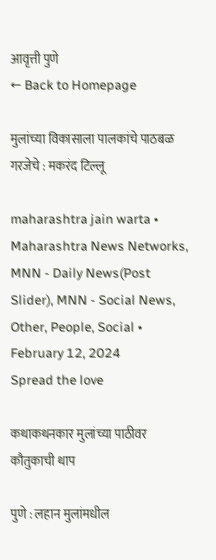आवृत्ती पुणे
← Back to Homepage

मुलांच्या विकासाला पालकांचे पाठबळ गरजेचे : मकरंद टिल्लू

maharashtra jain warta • Maharashtra News Networks, MNN - Daily News(Post Slider), MNN - Social News, Other, People, Social • February 12, 2024
Spread the love

कथाकथनकार मुलांच्या पाठीवर कौतुकाची थाप

पुणे : लहान मुलांमधील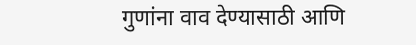गुणांना वाव देण्यासाठी आणि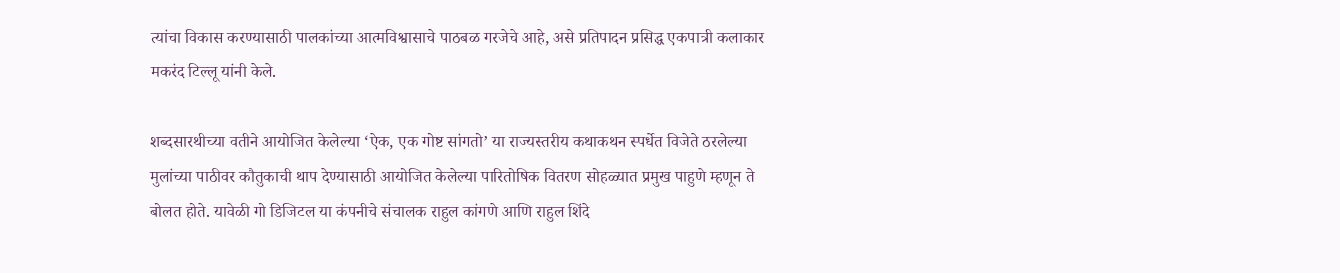त्यांचा विकास करण्यासाठी पालकांच्या आत्मविश्वासाचे पाठबळ गरजेचे आहे, असे प्रतिपादन प्रसिद्ध एकपात्री कलाकार मकरंद टिल्लू यांनी केले.

शब्दसारथीच्या वतीने आयोजित केलेल्या ‘ऐक, एक गोष्ट सांगतो’ या राज्यस्तरीय कथाकथन स्पर्धेत विजेते ठरलेल्या मुलांच्या पाठीवर कौतुकाची थाप देण्यासाठी आयोजित केलेल्या पारितोषिक वितरण सोहळ्यात प्रमुख पाहुणे म्हणून ते बोलत होते. यावेळी गो डिजिटल या कंपनीचे संचालक राहुल कांगणे आणि राहुल शिंदे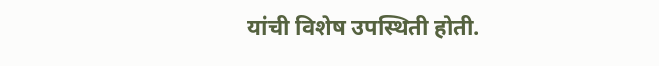यांची विशेष उपस्थिती होती.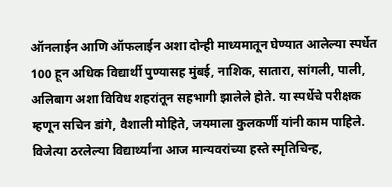ऑनलाईन आणि ऑफलाईन अशा दोन्ही माध्यमातून घेण्यात आलेल्या स्पर्धेत 100 हून अधिक विद्यार्थी पुण्यासह मुंबई, नाशिक, सातारा, सांगली, पाली, अलिबाग अशा विविध शहरांतून सहभागी झालेले होते. या स्पर्धेचे परीक्षक म्हणून सचिन डांगे, वैशाली मोहिते, जयमाला कुलकर्णी यांनी काम पाहिले.
विजेत्या ठरलेल्या विद्यार्थ्यांना आज मान्यवरांच्या हस्ते स्मृतिचिन्ह,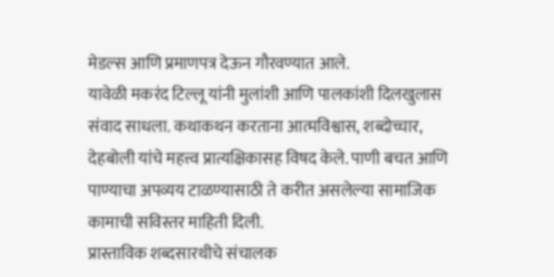मेडल्स आणि प्रमाणपत्र देऊन गौरवण्यात आले.
यावेळी मकरंद टिल्लू यांनी मुलांशी आणि पालकांशी दिलखुलास संवाद साधला. कथाकथन करताना आत्मविश्वास, शब्दोच्चार, देहबोली यांचे महत्त्व प्रात्यक्षिकासह विषद केले. पाणी बचत आणि पाण्याचा अपव्यय टाळण्यासाठी ते करीत असलेल्या सामाजिक कामाची सविस्तर माहिती दिली.
प्रास्ताविक शब्दसारथीचे संचालक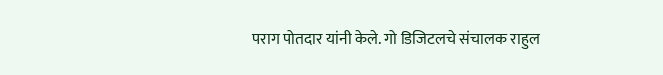पराग पोतदार यांनी केले. गो डिजिटलचे संचालक राहुल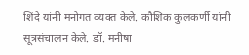शिंदे यांनी मनोगत व्यक्त केले. कौशिक कुलकर्णी यांनी सूत्रसंचालन केले. डॉ. मनीषा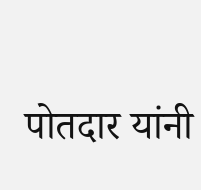पोतदार यांनी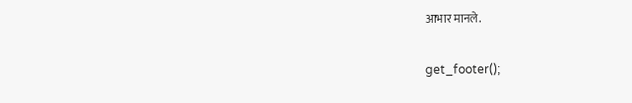आभार मानले.

get_footer();